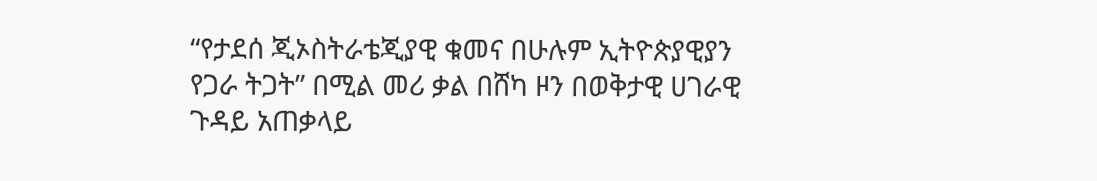“የታደሰ ጂኦስትራቴጂያዊ ቁመና በሁሉም ኢትዮጵያዊያን የጋራ ትጋት” በሚል መሪ ቃል በሸካ ዞን በወቅታዊ ሀገራዊ ጉዳይ አጠቃላይ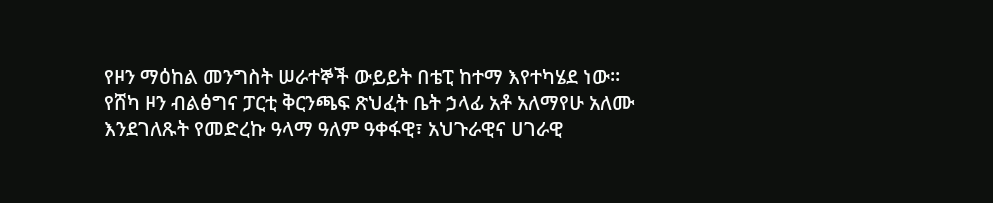የዞን ማዕከል መንግስት ሠራተኞች ውይይት በቴፒ ከተማ እየተካሄደ ነው።
የሸካ ዞን ብልፅግና ፓርቲ ቅርንጫፍ ጽህፈት ቤት ኃላፊ አቶ አለማየሁ አለሙ እንደገለጹት የመድረኩ ዓላማ ዓለም ዓቀፋዊ፣ አህጉራዊና ሀገራዊ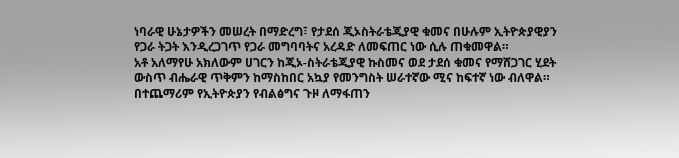ነባራዊ ሁኔታዎችን መሠረት በማድረግ፣ የታደሰ ጂኦስትራቴጂያዊ ቁመና በሁሉም ኢትዮጵያዊያን የጋራ ትጋት እንዲረጋገጥ የጋራ መግባባትና አረዳድ ለመፍጠር ነው ሲሉ ጠቁመዋል።
አቶ አለማየሁ አክለውም ሀገርን ከጂኦ-ስትራቴጂያዊ ኩስመና ወደ ታደሰ ቁመና የማሸጋገር ሂደት ውስጥ ብሔራዊ ጥቅምን ከማስከበር አኳያ የመንግስት ሠራተኛው ሚና ከፍተኛ ነው ብለዋል።
በተጨማሪም የኢትዮጵያን የብልፅግና ጉዞ ለማፋጠን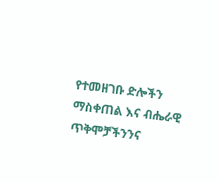የተመዘገቡ ድሎችን ማስቀጠል እና ብሔራዊ ጥቅሞቻችንንና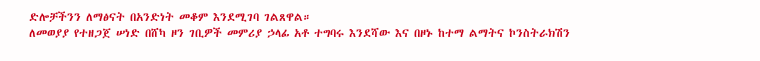ድሎቻችንን ለማፅናት በአንድነት መቆም እንደሚገባ ገልጸዋል።
ለመወያያ የተዘጋጀ ሠነድ በሸካ ዞን ገቢዎች መምሪያ ኃላፊ አቶ ተግባሩ እንደሻው እና በዞኑ ከተማ ልማትና ኮንስትራክሽን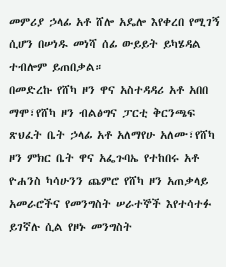መምሪያ ኃላፊ አቶ ሸሎ አዴሎ እየቀረበ የሚገኝ ሲሆን በሠነዱ መነሻ ሰፊ ውይይት ይካሄዳል ተብሎም ይጠበቃል።
በመድረኩ የሸካ ዞን ዋና አስተዳዳሪ አቶ አበበ ማሞ፣የሸካ ዞን ብልፅግና ፓርቲ ቅርንጫፍ ጽህፈት ቤት ኃላፊ አቶ አለማየሁ አለሙ፣የሸካ ዞን ምክር ቤት ዋና አፌጉባኤ የተከበሩ አቶ ዮሐንስ ካሳሁንን ጨምሮ የሸካ ዞን አጠቃላይ አመራሮችና የመንግስት ሠራተኞች እየተሳተፉ ይገኛሉ ሲል የዞኑ መንግስት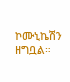ኮሙኒኬሽን ዘግቧል።